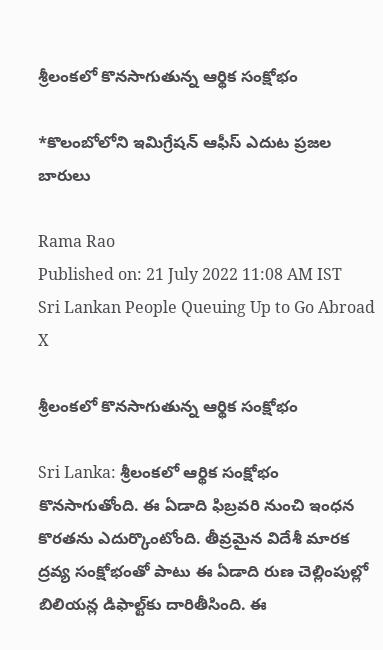శ్రీలంకలో కొనసాగుతున్న ఆర్థిక సంక్షోభం

*కొలంబోలోని ఇమిగ్రేషన్ ఆఫీస్ ఎదుట ప్రజల బారులు

Rama Rao
Published on: 21 July 2022 11:08 AM IST
Sri Lankan People Queuing Up to Go Abroad
X

శ్రీలంకలో కొనసాగుతున్న ఆర్థిక సంక్షోభం

Sri Lanka: శ్రీలంకలో ఆర్థిక సంక్షోభం కొనసాగుతోంది. ఈ ఏడాది ఫిబ్రవరి నుంచి ఇంధన కొరతను ఎదుర్కొంటోంది. తీవ్రమైన విదేశీ మారక ద్రవ్య సంక్షోభంతో పాటు ఈ ఏడాది రుణ చెల్లింపుల్లో బిలియన్ల డిఫాల్ట్‌కు దారితీసింది. ఈ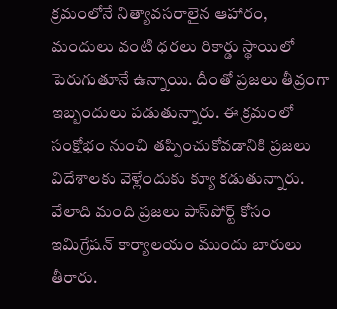క్రమంలోనే నిత్యావసరాలైన ఆహారం, మందులు వంటి ధరలు రికార్డు స్థాయిలో పెరుగుతూనే ఉన్నాయి. దీంతో ప్రజలు తీవ్రంగా ఇబ్బందులు పడుతున్నారు. ఈ క్రమంలో సంక్షోభం నుంచి తప్పించుకోవడానికి ప్రజలు విదేశాలకు వెళ్లేందుకు క్యూ కడుతున్నారు. వేలాది మంది ప్రజలు పాస్‌పోర్ట్ కోసం ఇమిగ్రేషన్ కార్యాలయం ముందు బారులు తీరారు.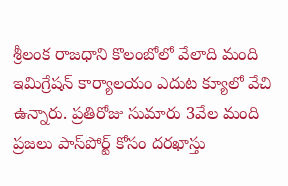శ్రీలంక రాజధాని కొలంబోలో వేలాది మంది ఇమిగ్రేషన్ కార్యాలయం ఎదుట క్యూలో వేచి ఉన్నారు. ప్రతిరోజు సుమారు 3వేల మంది ప్రజలు పాస్‌పోర్ట్ కోసం దరఖాస్తు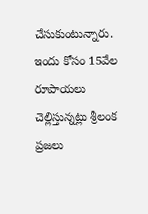చేసుకుంటున్నారు. ఇందు కోసం 15వేల రూపాయలు చెల్లిస్తున్నట్లు శ్రీలంక ప్రజలు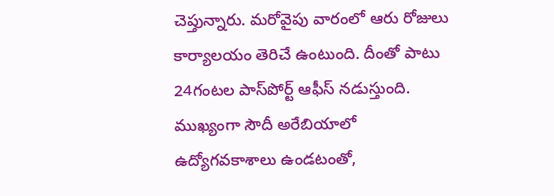చెప్తున్నారు. మరోవైపు వారంలో ఆరు రోజులు కార్యాలయం తెరిచే ఉంటుంది. దీంతో పాటు 24గంటల పాస్‌పోర్ట్ ఆఫీస్ నడుస్తుంది. ముఖ్యంగా సౌదీ అరేబియాలో ఉద్యోగవకాశాలు ఉండటంతో,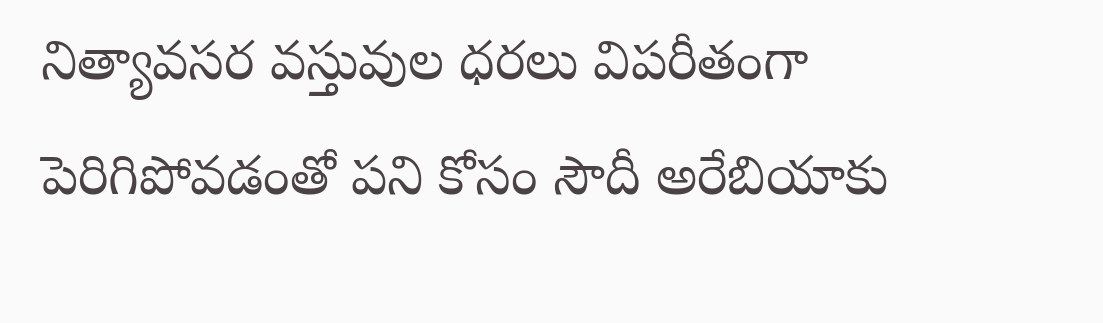నిత్యావసర వస్తువుల ధరలు విపరీతంగా పెరిగిపోవడంతో పని కోసం సౌదీ అరేబియాకు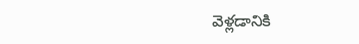వెళ్లడానికి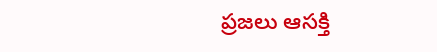ప్రజలు ఆసక్తి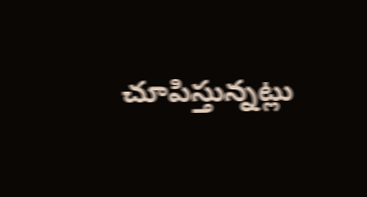చూపిస్తున్నట్లు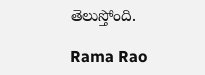తెలుస్తోంది.

Rama Rao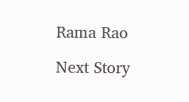Rama Rao

Next Story